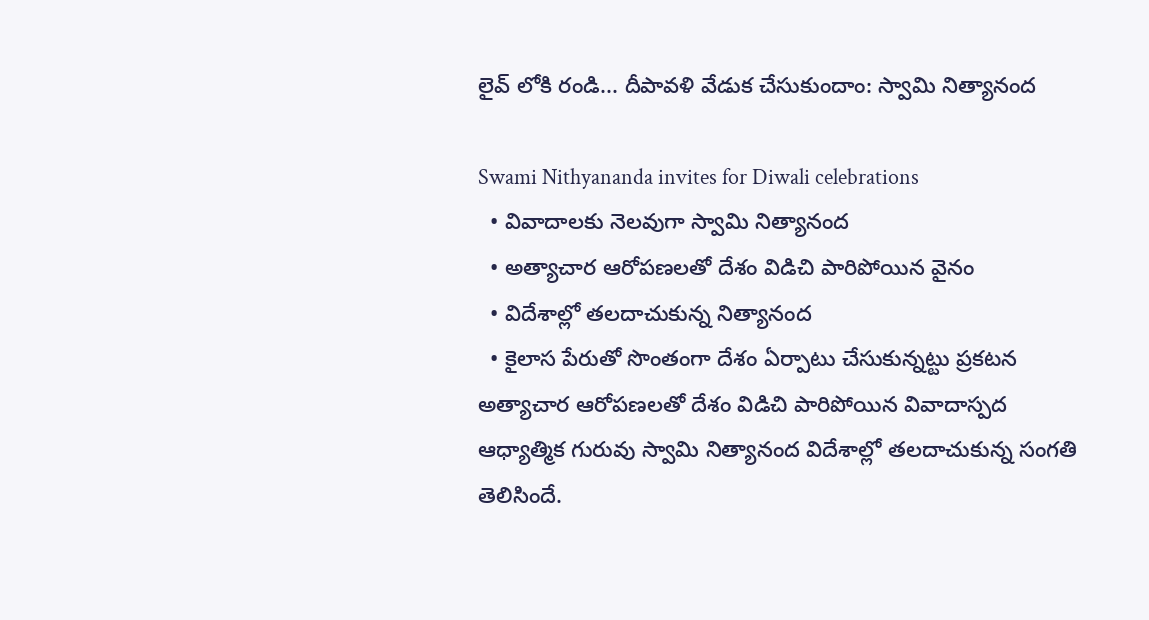లైవ్ లోకి రండి... దీపావళి వేడుక చేసుకుందాం: స్వామి నిత్యానంద

Swami Nithyananda invites for Diwali celebrations
  • వివాదాలకు నెలవుగా స్వామి నిత్యానంద
  • అత్యాచార ఆరోపణలతో దేశం విడిచి పారిపోయిన వైనం
  • విదేశాల్లో తలదాచుకున్న నిత్యానంద
  • కైలాస పేరుతో సొంతంగా దేశం ఏర్పాటు చేసుకున్నట్టు ప్రకటన
అత్యాచార ఆరోపణలతో దేశం విడిచి పారిపోయిన వివాదాస్పద ఆధ్యాత్మిక గురువు స్వామి నిత్యానంద విదేశాల్లో తలదాచుకున్న సంగతి తెలిసిందే.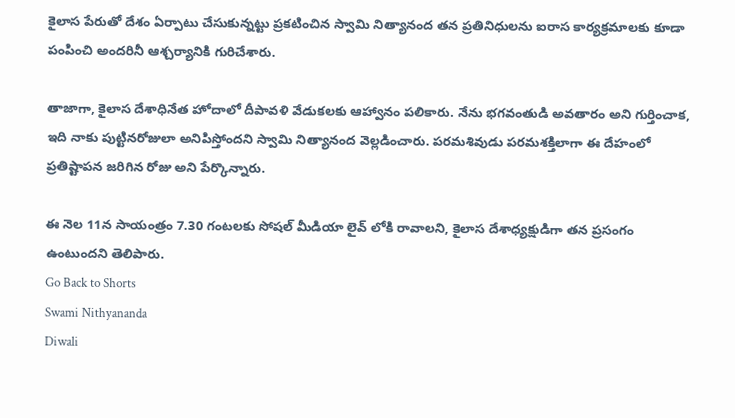కైలాస పేరుతో దేశం ఏర్పాటు చేసుకున్నట్టు ప్రకటించిన స్వామి నిత్యానంద తన ప్రతినిధులను ఐరాస కార్యక్రమాలకు కూడా పంపించి అందరినీ ఆశ్చర్యానికి గురిచేశారు.

తాజాగా, కైలాస దేశాధినేత హోదాలో దీపావళి వేడుకలకు ఆహ్వానం పలికారు. నేను భగవంతుడి అవతారం అని గుర్తించాక, ఇది నాకు పుట్టినరోజులా అనిపిస్తోందని స్వామి నిత్యానంద వెల్లడించారు. పరమశివుడు పరమశక్తిలాగా ఈ దేహంలో ప్రతిష్టాపన జరిగిన రోజు అని పేర్కొన్నారు.

ఈ నెల 11న సాయంత్రం 7.30 గంటలకు సోషల్ మీడియా లైవ్ లోకి రావాలని, కైలాస దేశాధ్యక్షుడిగా తన ప్రసంగం ఉంటుందని తెలిపారు.
Go Back to Shorts
Swami Nithyananda
Diwali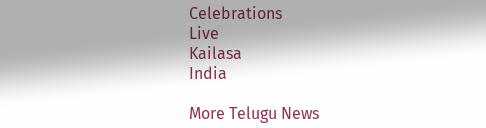Celebrations
Live
Kailasa
India

More Telugu News